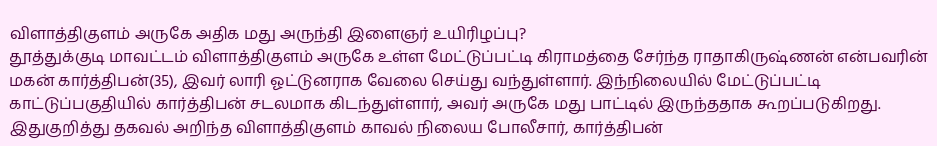விளாத்திகுளம் அருகே அதிக மது அருந்தி இளைஞர் உயிரிழப்பு?
தூத்துக்குடி மாவட்டம் விளாத்திகுளம் அருகே உள்ள மேட்டுப்பட்டி கிராமத்தை சேர்ந்த ராதாகிருஷ்ணன் என்பவரின் மகன் கார்த்திபன்(35), இவர் லாரி ஓட்டுனராக வேலை செய்து வந்துள்ளார். இந்நிலையில் மேட்டுப்பட்டி காட்டுப்பகுதியில் கார்த்திபன் சடலமாக கிடந்துள்ளார், அவர் அருகே மது பாட்டில் இருந்ததாக கூறப்படுகிறது. இதுகுறித்து தகவல் அறிந்த விளாத்திகுளம் காவல் நிலைய போலீசார், கார்த்திபன்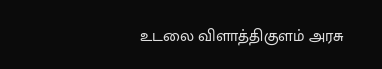உடலை விளாத்திகுளம் அரசு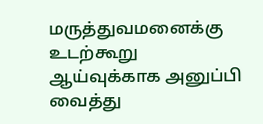மருத்துவமனைக்கு உடற்கூறு ஆய்வுக்காக அனுப்பி வைத்து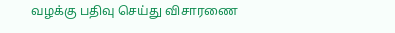வழக்கு பதிவு செய்து விசாரணை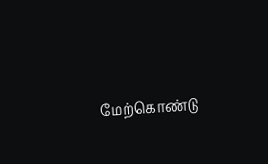மேற்கொண்டு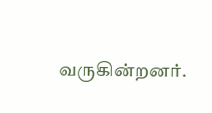வருகின்றனர்.